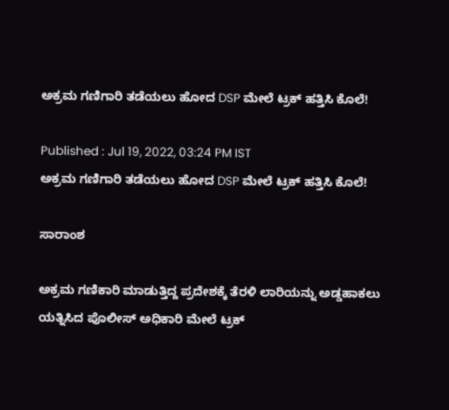ಅಕ್ರಮ ಗಣಿಗಾರಿ ತಡೆಯಲು ಹೋದ DSP ಮೇಲೆ ಟ್ರಕ್ ಹತ್ತಿಸಿ ಕೊಲೆ!

Published : Jul 19, 2022, 03:24 PM IST
ಅಕ್ರಮ ಗಣಿಗಾರಿ ತಡೆಯಲು ಹೋದ DSP ಮೇಲೆ ಟ್ರಕ್ ಹತ್ತಿಸಿ ಕೊಲೆ!

ಸಾರಾಂಶ

ಅಕ್ರಮ ಗಣಿಕಾರಿ ಮಾಡುತ್ತಿದ್ದ ಪ್ರದೇಶಕ್ಕೆ ತೆರಳಿ ಲಾರಿಯನ್ನು ಅಡ್ಡಹಾಕಲು ಯತ್ನಿಸಿದ ಪೊಲೀಸ್ ಅಧಿಕಾರಿ ಮೇಲೆ ಟ್ರಕ್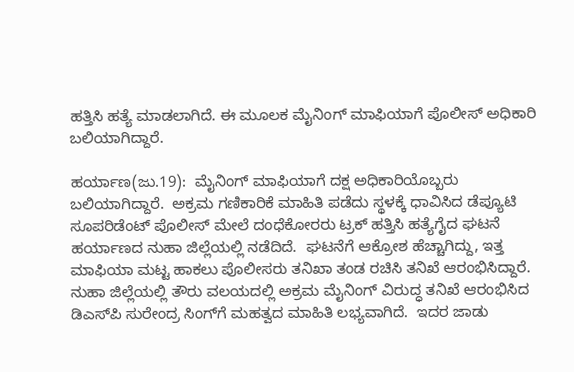ಹತ್ತಿಸಿ ಹತ್ಯೆ ಮಾಡಲಾಗಿದೆ. ಈ ಮೂಲಕ ಮೈನಿಂಗ್ ಮಾಫಿಯಾಗೆ ಪೊಲೀಸ್ ಅಧಿಕಾರಿ ಬಲಿಯಾಗಿದ್ದಾರೆ.

ಹರ್ಯಾಣ(ಜು.19):  ಮೈನಿಂಗ್ ಮಾಫಿಯಾಗೆ ದಕ್ಷ ಅಧಿಕಾರಿಯೊಬ್ಬರು ಬಲಿಯಾಗಿದ್ದಾರೆ.  ಅಕ್ರಮ ಗಣಿಕಾರಿಕೆ ಮಾಹಿತಿ ಪಡೆದು ಸ್ಥಳಕ್ಕೆ ಧಾವಿಸಿದ ಡೆಪ್ಯೂಟಿ ಸೂಪರಿಡೆಂಟ್ ಪೊಲೀಸ್ ಮೇಲೆ ದಂಧೆಕೋರರು ಟ್ರಕ್ ಹತ್ತಿಸಿ ಹತ್ಯೆಗೈದ ಘಟನೆ ಹರ್ಯಾಣದ ನುಹಾ ಜಿಲ್ಲೆಯಲ್ಲಿ ನಡೆದಿದೆ.  ಘಟನೆಗೆ ಆಕ್ರೋಶ ಹೆಚ್ಚಾಗಿದ್ದು, ಇತ್ತ ಮಾಫಿಯಾ ಮಟ್ಟ ಹಾಕಲು ಪೊಲೀಸರು ತನಿಖಾ ತಂಡ ರಚಿಸಿ ತನಿಖೆ ಆರಂಭಿಸಿದ್ದಾರೆ. ನುಹಾ ಜಿಲ್ಲೆಯಲ್ಲಿ ತೌರು ವಲಯದಲ್ಲಿ ಅಕ್ರಮ ಮೈನಿಂಗ್ ವಿರುದ್ಧ ತನಿಖೆ ಆರಂಭಿಸಿದ ಡಿಎಸ್‌ಪಿ ಸುರೇಂದ್ರ ಸಿಂಗ್‌ಗೆ ಮಹತ್ವದ ಮಾಹಿತಿ ಲಭ್ಯವಾಗಿದೆ.  ಇದರ ಜಾಡು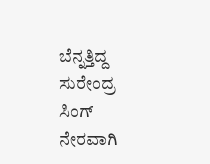ಬೆನ್ನತ್ತಿದ್ದ ಸುರೇಂದ್ರ ಸಿಂಗ್ ನೇರವಾಗಿ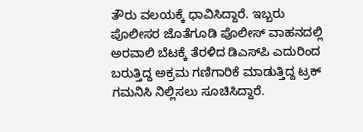ತೌರು ವಲಯಕ್ಕೆ ಧಾವಿಸಿದ್ದಾರೆ. ಇಬ್ಬರು ಪೊಲೀಸರ ಜೊತೆಗೂಡಿ ಪೊಲೀಸ್ ವಾಹನದಲ್ಲಿ ಅರವಾಲಿ ಬೆಟಕ್ಕೆ ತೆರಳಿದ ಡಿಎಸ್‌ಪಿ ಎದುರಿಂದ ಬರುತ್ತಿದ್ದ ಅಕ್ರಮ ಗಣಿಗಾರಿಕೆ ಮಾಡುತ್ತಿದ್ದ ಟ್ರಕ್ ಗಮನಿಸಿ ನಿಲ್ಲಿಸಲು ಸೂಚಿಸಿದ್ದಾರೆ.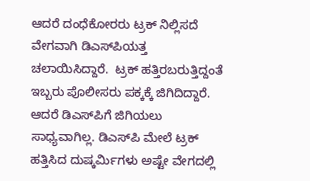ಆದರೆ ದಂಧೆಕೋರರು ಟ್ರಕ್ ನಿಲ್ಲಿಸದೆ ವೇಗವಾಗಿ ಡಿಎಸ್‌ಪಿಯತ್ತ ಚಲಾಯಿಸಿದ್ದಾರೆ.  ಟ್ರಕ್ ಹತ್ತಿರಬರುತ್ತಿದ್ದಂತೆ ಇಬ್ಬರು ಪೊಲೀಸರು ಪಕ್ಕಕ್ಕೆ ಜಿಗಿದಿದ್ದಾರೆ. ಆದರೆ ಡಿಎಸ್‌ಪಿಗೆ ಜಿಗಿಯಲು ಸಾಧ್ಯವಾಗಿಲ್ಲ. ಡಿಎಸ್‌ಪಿ ಮೇಲೆ ಟ್ರಕ್ ಹತ್ತಿಸಿದ ದುಷ್ಕರ್ಮಿಗಳು ಅಷ್ಟೇ ವೇಗದಲ್ಲಿ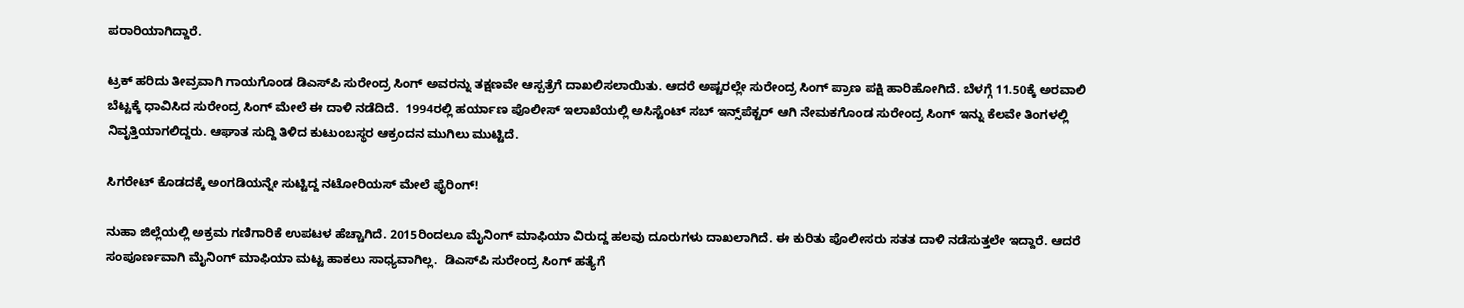ಪರಾರಿಯಾಗಿದ್ದಾರೆ.

ಟ್ರಕ್ ಹರಿದು ತೀವ್ರವಾಗಿ ಗಾಯಗೊಂಡ ಡಿಎಸ್‌ಪಿ ಸುರೇಂದ್ರ ಸಿಂಗ್ ಅವರನ್ನು ತಕ್ಷಣವೇ ಆಸ್ಪತ್ರೆಗೆ ದಾಖಲಿಸಲಾಯಿತು. ಆದರೆ ಅಷ್ಟರಲ್ಲೇ ಸುರೇಂದ್ರ ಸಿಂಗ್ ಪ್ರಾಣ ಪಕ್ಷಿ ಹಾರಿಹೋಗಿದೆ. ಬೆಳಗ್ಗೆ 11.50ಕ್ಕೆ ಅರವಾಲಿ ಬೆಟ್ಟಕ್ಕೆ ಧಾವಿಸಿದ ಸುರೇಂದ್ರ ಸಿಂಗ್ ಮೇಲೆ ಈ ದಾಳಿ ನಡೆದಿದೆ.  1994ರಲ್ಲಿ ಹರ್ಯಾಣ ಪೊಲೀಸ್ ಇಲಾಖೆಯಲ್ಲಿ ಅಸಿಸ್ಟೆಂಟ್ ಸಬ್ ಇನ್ಸ್‌ಪೆಕ್ಟರ್ ಆಗಿ ನೇಮಕಗೊಂಡ ಸುರೇಂದ್ರ ಸಿಂಗ್ ಇನ್ನು ಕೆಲವೇ ತಿಂಗಳಲ್ಲಿ ನಿವೃತ್ತಿಯಾಗಲಿದ್ದರು. ಆಘಾತ ಸುದ್ದಿ ತಿಳಿದ ಕುಟುಂಬಸ್ಥರ ಆಕ್ರಂದನ ಮುಗಿಲು ಮುಟ್ಟಿದೆ.

ಸಿಗರೇಟ್ ಕೊಡದಕ್ಕೆ ಅಂಗಡಿಯನ್ನೇ ಸುಟ್ಟಿದ್ದ ನಟೋರಿಯಸ್ ಮೇಲೆ ಫೈರಿಂಗ್!

ನುಹಾ ಜಿಲ್ಲೆಯಲ್ಲಿ ಅಕ್ರಮ ಗಣಿಗಾರಿಕೆ ಉಪಟಳ ಹೆಚ್ಚಾಗಿದೆ. 2015ರಿಂದಲೂ ಮೈನಿಂಗ್ ಮಾಫಿಯಾ ವಿರುದ್ದ ಹಲವು ದೂರುಗಳು ದಾಖಲಾಗಿದೆ. ಈ ಕುರಿತು ಪೊಲೀಸರು ಸತತ ದಾಳಿ ನಡೆಸುತ್ತಲೇ ಇದ್ದಾರೆ. ಆದರೆ ಸಂಪೂರ್ಣವಾಗಿ ಮೈನಿಂಗ್ ಮಾಫಿಯಾ ಮಟ್ಟ ಹಾಕಲು ಸಾಧ್ಯವಾಗಿಲ್ಲ.  ಡಿಎಸ್‌ಪಿ ಸುರೇಂದ್ರ ಸಿಂಗ್ ಹತ್ಯೆಗೆ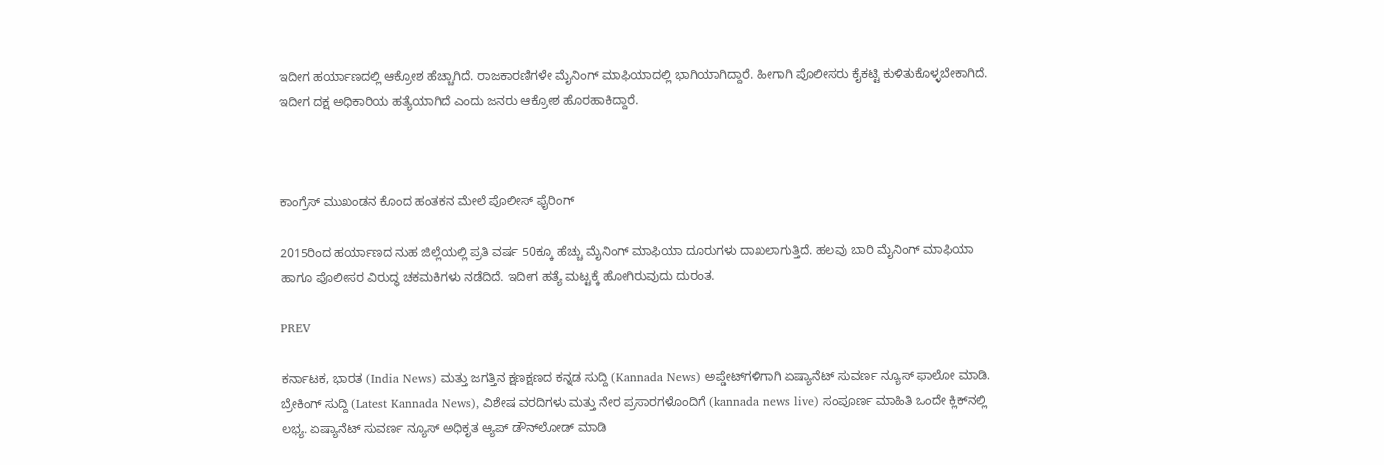ಇದೀಗ ಹರ್ಯಾಣದಲ್ಲಿ ಆಕ್ರೋಶ ಹೆಚ್ಚಾಗಿದೆ. ರಾಜಕಾರಣಿಗಳೇ ಮೈನಿಂಗ್ ಮಾಫಿಯಾದಲ್ಲಿ ಭಾಗಿಯಾಗಿದ್ದಾರೆ. ಹೀಗಾಗಿ ಪೊಲೀಸರು ಕೈಕಟ್ಟಿ ಕುಳಿತುಕೊಳ್ಳಬೇಕಾಗಿದೆ. ಇದೀಗ ದಕ್ಷ ಅಧಿಕಾರಿಯ ಹತ್ಯೆಯಾಗಿದೆ ಎಂದು ಜನರು ಆಕ್ರೋಶ ಹೊರಹಾಕಿದ್ದಾರೆ.



ಕಾಂಗ್ರೆಸ್ ಮುಖಂಡನ ಕೊಂದ ಹಂತಕನ ಮೇಲೆ ಪೊಲೀಸ್ ಫೈರಿಂಗ್

2015ರಿಂದ ಹರ್ಯಾಣದ ನುಹ ಜಿಲ್ಲೆಯಲ್ಲಿ ಪ್ರತಿ ವರ್ಷ 50ಕ್ಕೂ ಹೆಚ್ಚು ಮೈನಿಂಗ್ ಮಾಫಿಯಾ ದೂರುಗಳು ದಾಖಲಾಗುತ್ತಿದೆ. ಹಲವು ಬಾರಿ ಮೈನಿಂಗ್ ಮಾಫಿಯಾ ಹಾಗೂ ಪೊಲೀಸರ ವಿರುದ್ಧ ಚಕಮಕಿಗಳು ನಡೆದಿದೆ. ಇದೀಗ ಹತ್ಯೆ ಮಟ್ಟಕ್ಕೆ ಹೋಗಿರುವುದು ದುರಂತ.

PREV

ಕರ್ನಾಟಕ, ಭಾರತ (India News) ಮತ್ತು ಜಗತ್ತಿನ ಕ್ಷಣಕ್ಷಣದ ಕನ್ನಡ ಸುದ್ದಿ (Kannada News) ಅಪ್ಡೇಟ್‌ಗಳಿಗಾಗಿ ಏಷ್ಯಾನೆಟ್ ಸುವರ್ಣ ನ್ಯೂಸ್‌ ಫಾಲೋ ಮಾಡಿ. ಬ್ರೇಕಿಂಗ್ ಸುದ್ದಿ (Latest Kannada News), ವಿಶೇಷ ವರದಿಗಳು ಮತ್ತು ನೇರ ಪ್ರಸಾರಗಳೊಂದಿಗೆ (kannada news live) ಸಂಪೂರ್ಣ ಮಾಹಿತಿ ಒಂದೇ ಕ್ಲಿಕ್‌ನಲ್ಲಿ ಲಭ್ಯ. ಏಷ್ಯಾನೆಟ್ ಸುವರ್ಣ ನ್ಯೂಸ್ ಅಧಿಕೃತ ಆ್ಯಪ್ ಡೌನ್‌ಲೋಡ್ ಮಾಡಿ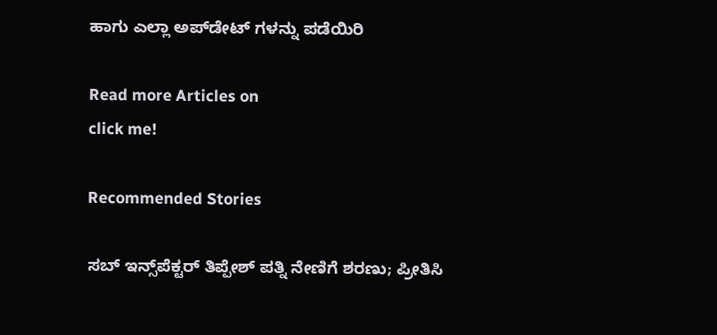ಹಾಗು ಎಲ್ಲಾ ಅಪ್‌ಡೇಟ್ ಗಳನ್ನು ಪಡೆಯಿರಿ

Read more Articles on
click me!

Recommended Stories

ಸಬ್ ಇನ್ಸ್‌ಪೆಕ್ಟರ್ ತಿಪ್ಪೇಶ್ ಪತ್ನಿ ನೇಣಿಗೆ ಶರಣು; ಪ್ರೀತಿಸಿ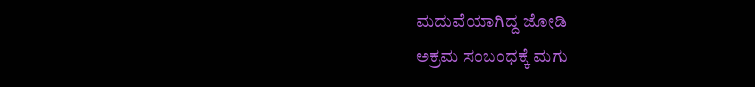ಮದುವೆಯಾಗಿದ್ದ ಜೋಡಿ
ಅಕ್ರಮ ಸಂಬಂಧಕ್ಕೆ ಮಗು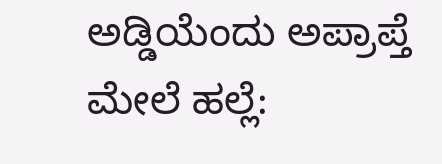ಅಡ್ಡಿಯೆಂದು ಅಪ್ರಾಪ್ತೆ ಮೇಲೆ ಹಲ್ಲೆ: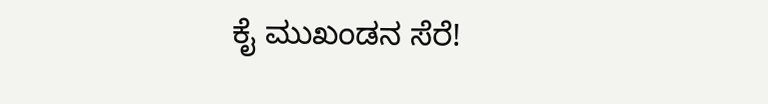ಕೈ ಮುಖಂಡನ ಸೆರೆ!